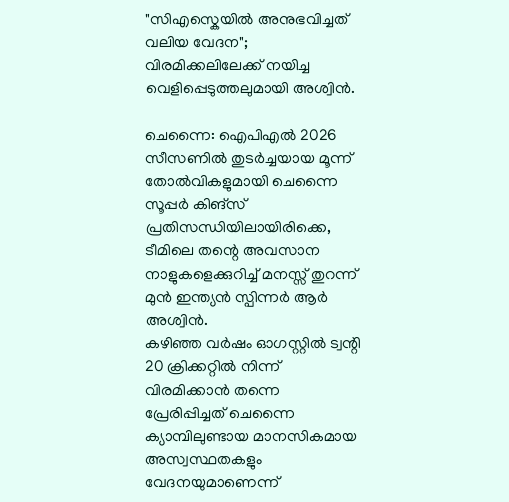"സിഎസ്കെയിൽ അനുഭവിച്ചത് വലിയ വേദന"; വിരമിക്കലിലേക്ക് നയിച്ച വെളിപ്പെടുത്തലുമായി അശ്വിൻ.

ചെന്നൈ: ഐപിഎൽ 2026 സീസണിൽ തുടർച്ചയായ മൂന്ന് തോൽവികളുമായി ചെന്നൈ സൂപ്പർ കിങ്സ് പ്രതിസന്ധിയിലായിരിക്കെ, ടീമിലെ തന്റെ അവസാന നാളുകളെക്കുറിച്ച് മനസ്സ് തുറന്ന് മുൻ ഇന്ത്യൻ സ്പിന്നർ ആർ അശ്വിൻ.
കഴിഞ്ഞ വർഷം ഓഗസ്റ്റിൽ ട്വന്റി 20 ക്രിക്കറ്റിൽ നിന്ന് വിരമിക്കാൻ തന്നെ പ്രേരിപ്പിച്ചത് ചെന്നൈ ക്യാമ്പിലുണ്ടായ മാനസികമായ അസ്വസ്ഥതകളും വേദനയുമാണെന്ന്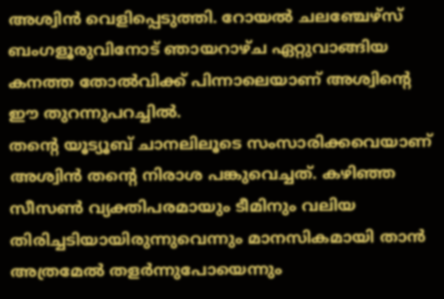അശ്വിൻ വെളിപ്പെടുത്തി. റോയൽ ചലഞ്ചേഴ്സ് ബംഗളൂരുവിനോട് ഞായറാഴ്ച ഏറ്റുവാങ്ങിയ കനത്ത തോൽവിക്ക് പിന്നാലെയാണ് അശ്വിന്റെ ഈ തുറന്നുപറച്ചിൽ.
തന്റെ യൂട്യൂബ് ചാനലിലൂടെ സംസാരിക്കവെയാണ് അശ്വിൻ തന്റെ നിരാശ പങ്കുവെച്ചത്. കഴിഞ്ഞ സീസൺ വ്യക്തിപരമായും ടീമിനും വലിയ തിരിച്ചടിയായിരുന്നുവെന്നും മാനസികമായി താൻ അത്രമേൽ തളർന്നുപോയെന്നും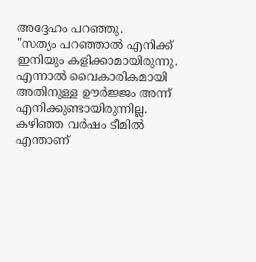അദ്ദേഹം പറഞ്ഞു.
"സത്യം പറഞ്ഞാൽ എനിക്ക് ഇനിയും കളിക്കാമായിരുന്നു. എന്നാൽ വൈകാരികമായി അതിനുള്ള ഊർജ്ജം അന്ന് എനിക്കുണ്ടായിരുന്നില്ല. കഴിഞ്ഞ വർഷം ടീമിൽ എന്താണ്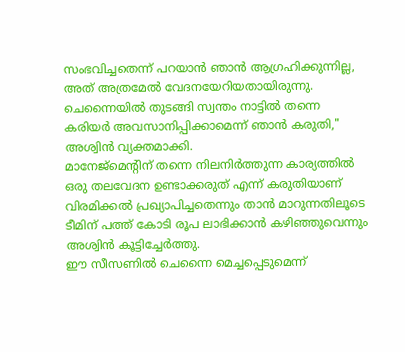സംഭവിച്ചതെന്ന് പറയാൻ ഞാൻ ആഗ്രഹിക്കുന്നില്ല, അത് അത്രമേൽ വേദനയേറിയതായിരുന്നു. ചെന്നൈയിൽ തുടങ്ങി സ്വന്തം നാട്ടിൽ തന്നെ കരിയർ അവസാനിപ്പിക്കാമെന്ന് ഞാൻ കരുതി," അശ്വിൻ വ്യക്തമാക്കി.
മാനേജ്മെന്റിന് തന്നെ നിലനിർത്തുന്ന കാര്യത്തിൽ ഒരു തലവേദന ഉണ്ടാക്കരുത് എന്ന് കരുതിയാണ് വിരമിക്കൽ പ്രഖ്യാപിച്ചതെന്നും താൻ മാറുന്നതിലൂടെ ടീമിന് പത്ത് കോടി രൂപ ലാഭിക്കാൻ കഴിഞ്ഞുവെന്നും അശ്വിൻ കൂട്ടിച്ചേർത്തു.
ഈ സീസണിൽ ചെന്നൈ മെച്ചപ്പെടുമെന്ന്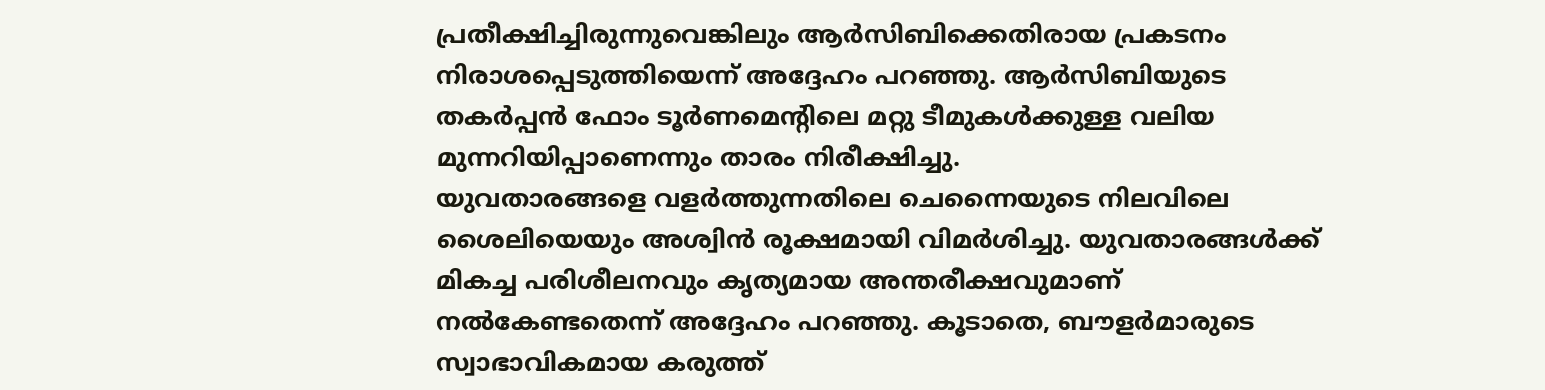പ്രതീക്ഷിച്ചിരുന്നുവെങ്കിലും ആർസിബിക്കെതിരായ പ്രകടനം നിരാശപ്പെടുത്തിയെന്ന് അദ്ദേഹം പറഞ്ഞു. ആർസിബിയുടെ തകർപ്പൻ ഫോം ടൂർണമെന്റിലെ മറ്റു ടീമുകൾക്കുള്ള വലിയ മുന്നറിയിപ്പാണെന്നും താരം നിരീക്ഷിച്ചു.
യുവതാരങ്ങളെ വളർത്തുന്നതിലെ ചെന്നൈയുടെ നിലവിലെ ശൈലിയെയും അശ്വിൻ രൂക്ഷമായി വിമർശിച്ചു. യുവതാരങ്ങൾക്ക് മികച്ച പരിശീലനവും കൃത്യമായ അന്തരീക്ഷവുമാണ് നൽകേണ്ടതെന്ന് അദ്ദേഹം പറഞ്ഞു. കൂടാതെ, ബൗളർമാരുടെ സ്വാഭാവികമായ കരുത്ത്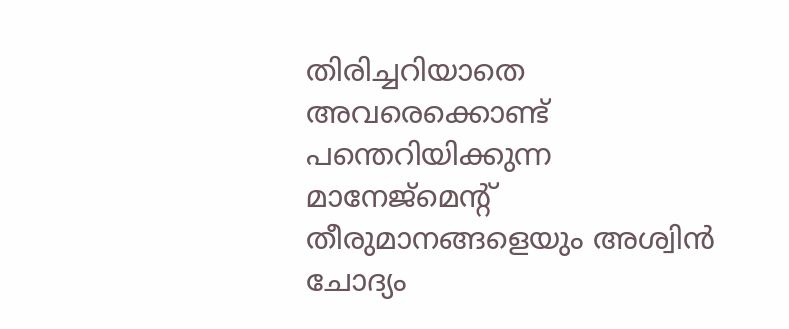തിരിച്ചറിയാതെ അവരെക്കൊണ്ട് പന്തെറിയിക്കുന്ന മാനേജ്മെന്റ് തീരുമാനങ്ങളെയും അശ്വിൻ ചോദ്യം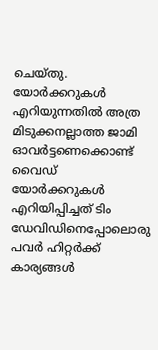ചെയ്തു.
യോർക്കറുകൾ എറിയുന്നതിൽ അത്ര മിടുക്കനല്ലാത്ത ജാമി ഓവർട്ടണെക്കൊണ്ട് വൈഡ് യോർക്കറുകൾ എറിയിപ്പിച്ചത് ടിം ഡേവിഡിനെപ്പോലൊരു പവർ ഹിറ്റർക്ക് കാര്യങ്ങൾ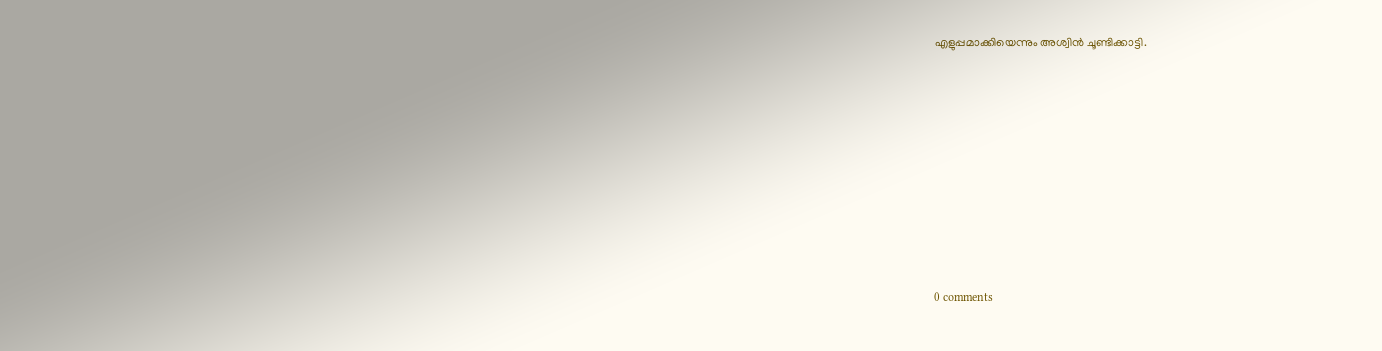എളുപ്പമാക്കിയെന്നും അശ്വിൻ ചൂണ്ടിക്കാട്ടി.










0 comments